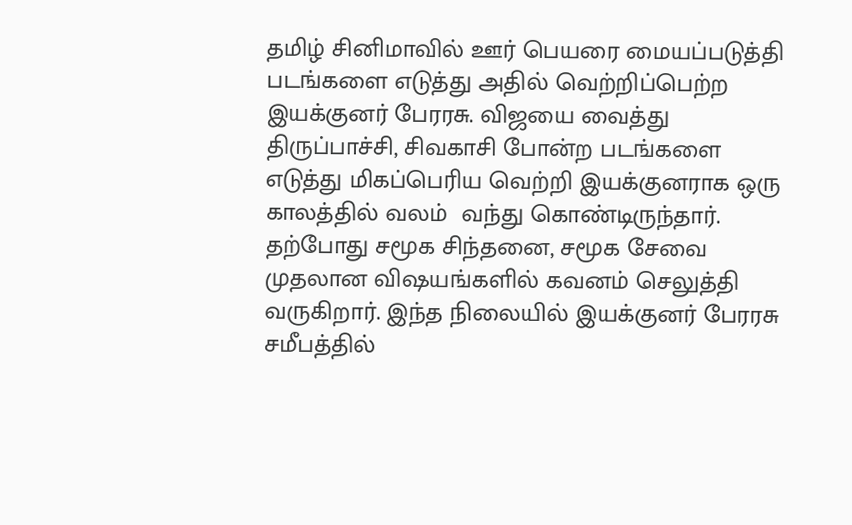தமிழ் சினிமாவில் ஊர் பெயரை மையப்படுத்தி படங்களை எடுத்து அதில் வெற்றிப்பெற்ற இயக்குனர் பேரரசு. விஜயை வைத்து திருப்பாச்சி, சிவகாசி போன்ற படங்களை எடுத்து மிகப்பெரிய வெற்றி இயக்குனராக ஒரு காலத்தில் வலம்  வந்து கொண்டிருந்தார். தற்போது சமூக சிந்தனை, சமூக சேவை முதலான விஷயங்களில் கவனம் செலுத்தி வருகிறார். இந்த நிலையில் இயக்குனர் பேரரசு சமீபத்தில்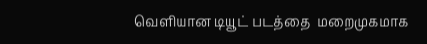வெளியான டியூட் படத்தை  மறைமுகமாக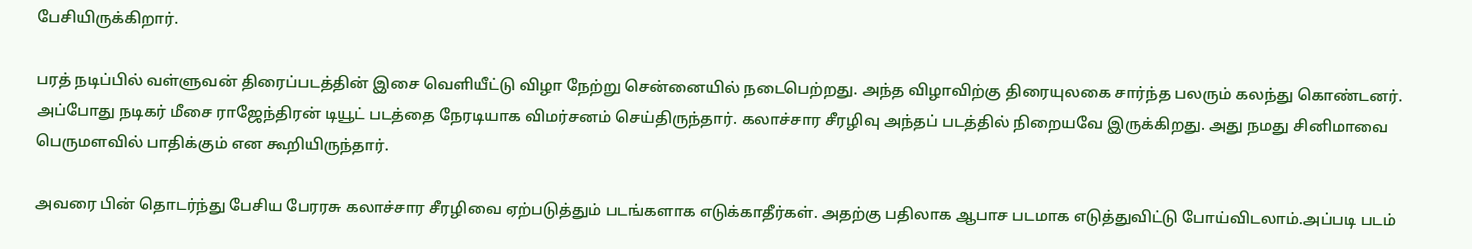பேசியிருக்கிறார்.

பரத் நடிப்பில் வள்ளுவன் திரைப்படத்தின் இசை வெளியீட்டு விழா நேற்று சென்னையில் நடைபெற்றது. அந்த விழாவிற்கு திரையுலகை சார்ந்த பலரும் கலந்து கொண்டனர். அப்போது நடிகர் மீசை ராஜேந்திரன் டியூட் படத்தை நேரடியாக விமர்சனம் செய்திருந்தார். கலாச்சார சீரழிவு அந்தப் படத்தில் நிறையவே இருக்கிறது. அது நமது சினிமாவை பெருமளவில் பாதிக்கும் என கூறியிருந்தார்.

அவரை பின் தொடர்ந்து பேசிய பேரரசு கலாச்சார சீரழிவை ஏற்படுத்தும் படங்களாக எடுக்காதீர்கள். அதற்கு பதிலாக ஆபாச படமாக எடுத்துவிட்டு போய்விடலாம்.அப்படி படம்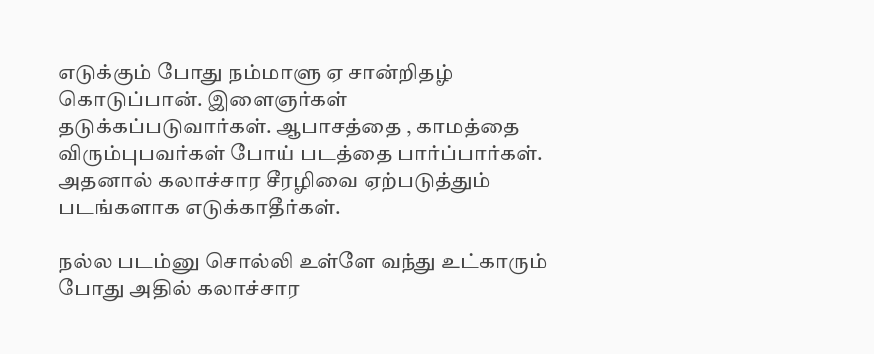எடுக்கும் போது நம்மாளு ஏ சான்றிதழ் கொடுப்பான். இளைஞர்கள் தடுக்கப்படுவார்கள். ஆபாசத்தை , காமத்தை விரும்புபவர்கள் போய் படத்தை பார்ப்பார்கள். அதனால் கலாச்சார சீரழிவை ஏற்படுத்தும் படங்களாக எடுக்காதீர்கள்.

நல்ல படம்னு சொல்லி உள்ளே வந்து உட்காரும் போது அதில் கலாச்சார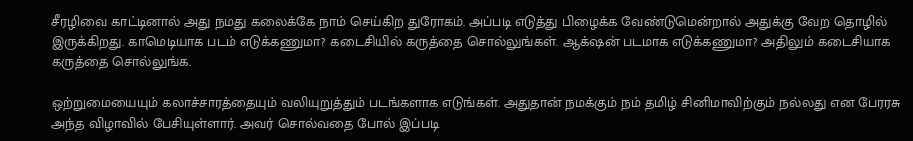சீரழிவை காட்டினால் அது நமது கலைக்கே நாம் செய்கிற துரோகம். அப்படி எடுத்து பிழைக்க வேண்டுமென்றால் அதுக்கு வேற தொழில் இருக்கிறது. காமெடியாக படம் எடுக்கணுமா? கடைசியில் கருத்தை சொல்லுங்கள். ஆக்‌ஷன் படமாக எடுக்கணுமா? அதிலும் கடைசியாக கருத்தை சொல்லுங்க.

ஒற்றுமையையும் கலாச்சாரத்தையும் வலியுறுத்தும் படங்களாக எடுங்கள். அதுதான் நமக்கும் நம் தமிழ் சினிமாவிற்கும் நல்லது என பேரரசு அந்த விழாவில் பேசியுள்ளார். அவர் சொல்வதை போல் இப்படி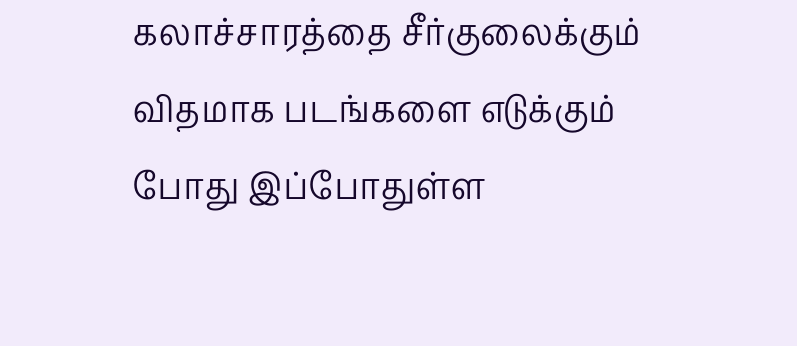கலாச்சாரத்தை சீர்குலைக்கும் விதமாக படங்களை எடுக்கும் போது இப்போதுள்ள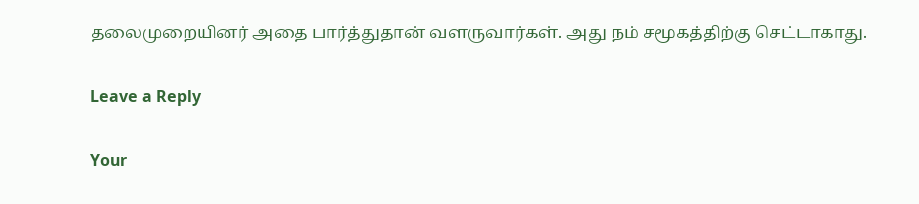தலைமுறையினர் அதை பார்த்துதான் வளருவார்கள். அது நம் சமூகத்திற்கு செட்டாகாது.

Leave a Reply

Your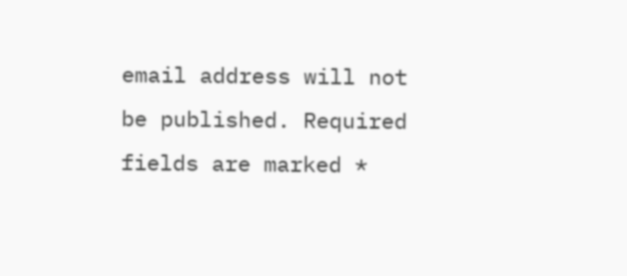email address will not be published. Required fields are marked *